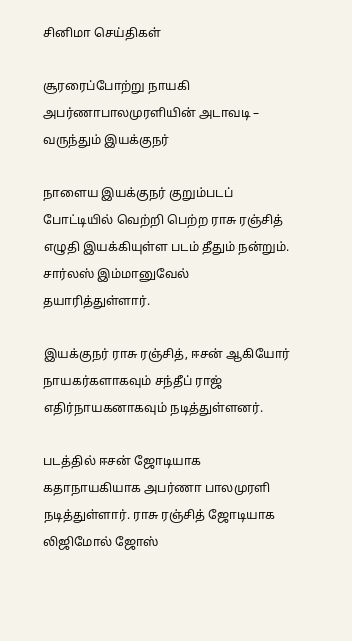சினிமா செய்திகள்

சூரரைப்போற்று நாயகி அபர்ணாபாலமுரளியின் அடாவடி – வருந்தும் இயக்குநர்

நாளைய இயக்குநர் குறும்படப் போட்டியில் வெற்றி பெற்ற ராசு ரஞ்சித் எழுதி இயக்கியுள்ள படம் தீதும் நன்றும். சார்லஸ் இம்மானுவேல் தயாரித்துள்ளார்.

இயக்குநர் ராசு ரஞ்சித், ஈசன் ஆகியோர் நாயகர்களாகவும் சந்தீப் ராஜ் எதிர்நாயகனாகவும் நடித்துள்ளனர்.

படத்தில் ஈசன் ஜோடியாக கதாநாயகியாக அபர்ணா பாலமுரளி நடித்துள்ளார். ராசு ரஞ்சித் ஜோடியாக லிஜிமோல் ஜோஸ்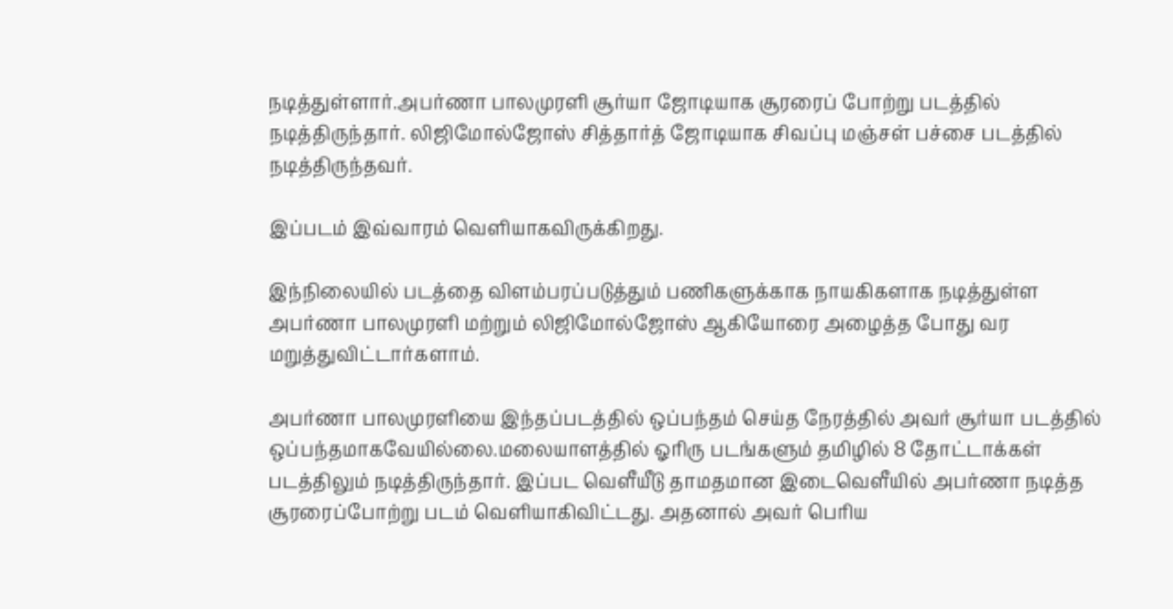நடித்துள்ளார்.அபர்ணா பாலமுரளி சூர்யா ஜோடியாக சூரரைப் போற்று படத்தில் நடித்திருந்தார். லிஜிமோல்ஜோஸ் சித்தார்த் ஜோடியாக சிவப்பு மஞ்சள் பச்சை படத்தில் நடித்திருந்தவர்.

இப்படம் இவ்வாரம் வெளியாகவிருக்கிறது.

இந்நிலையில் படத்தை விளம்பரப்படுத்தும் பணிகளுக்காக நாயகிகளாக நடித்துள்ள அபர்ணா பாலமுரளி மற்றும் லிஜிமோல்ஜோஸ் ஆகியோரை அழைத்த போது வர மறுத்துவிட்டார்களாம்.

அபர்ணா பாலமுரளியை இந்தப்படத்தில் ஒப்பந்தம் செய்த நேரத்தில் அவர் சூர்யா படத்தில் ஒப்பந்தமாகவேயில்லை.மலையாளத்தில் ஓரிரு படங்களும் தமிழில் 8 தோட்டாக்கள் படத்திலும் நடித்திருந்தார். இப்பட வெளீயீடு தாமதமான இடைவெளீயில் அபர்ணா நடித்த சூரரைப்போற்று படம் வெளியாகிவிட்டது. அதனால் அவர் பெரிய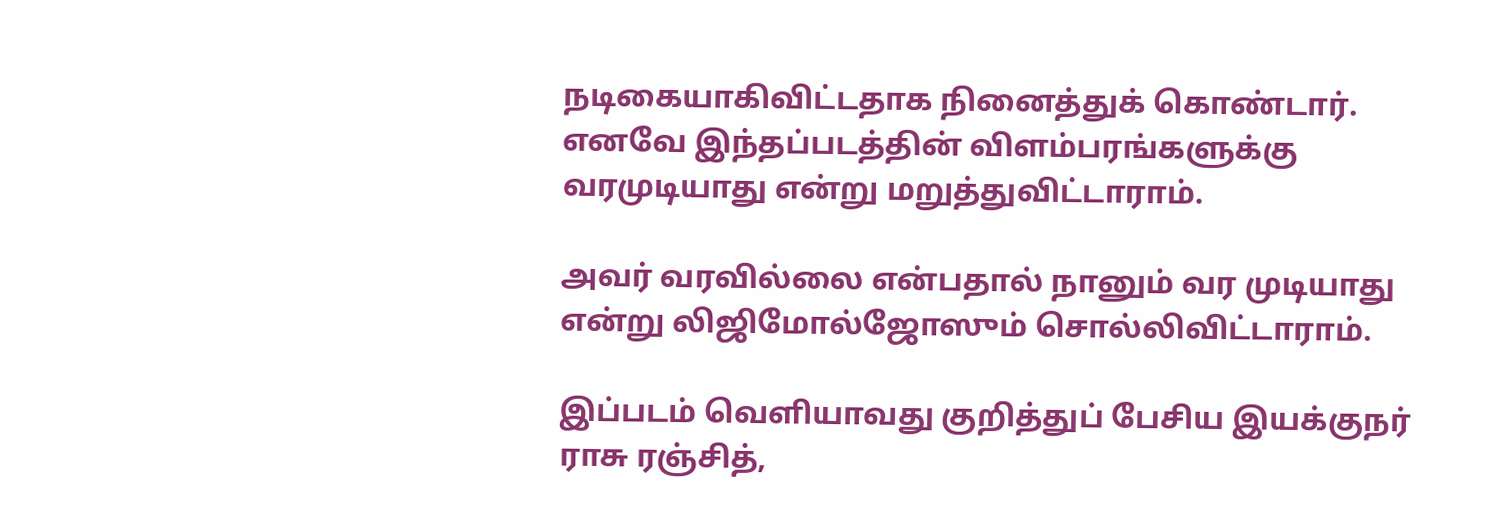நடிகையாகிவிட்டதாக நினைத்துக் கொண்டார். எனவே இந்தப்படத்தின் விளம்பரங்களுக்கு வரமுடியாது என்று மறுத்துவிட்டாராம்.

அவர் வரவில்லை என்பதால் நானும் வர முடியாது என்று லிஜிமோல்ஜோஸும் சொல்லிவிட்டாராம்.

இப்படம் வெளியாவது குறித்துப் பேசிய இயக்குநர் ராசு ரஞ்சித்,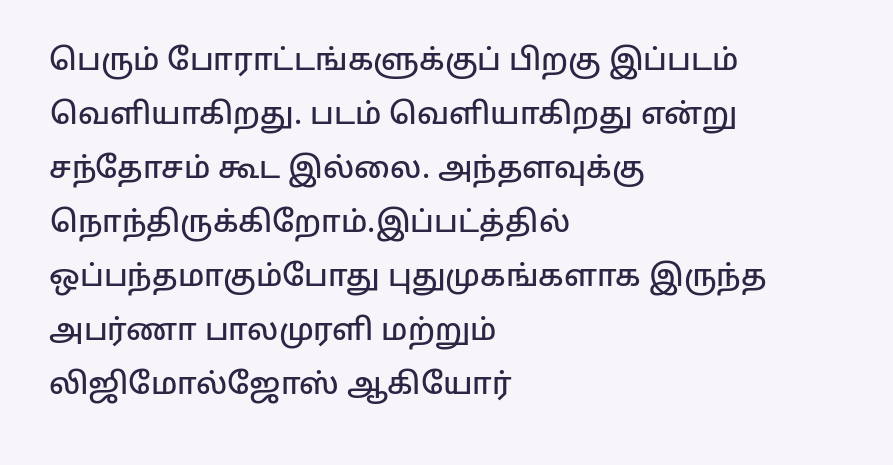பெரும் போராட்டங்களுக்குப் பிறகு இப்படம் வெளியாகிறது. படம் வெளியாகிறது என்று சந்தோசம் கூட இல்லை. அந்தளவுக்கு நொந்திருக்கிறோம்.இப்பட்த்தில் ஒப்பந்தமாகும்போது புதுமுகங்களாக இருந்த அபர்ணா பாலமுரளி மற்றும் லிஜிமோல்ஜோஸ் ஆகியோர்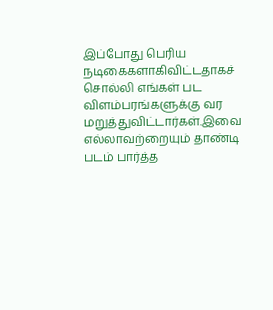இப்போது பெரிய நடிகைகளாகிவிட்டதாகச் சொல்லி எங்கள் பட விளம்பரங்களுக்கு வர மறுத்துவிட்டார்கள்.இவை எல்லாவற்றையும் தாண்டி படம் பார்த்த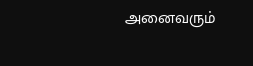அனைவரும்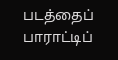படத்தைப் பாராட்டிப்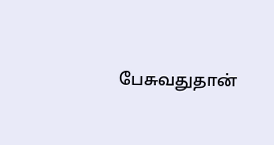பேசுவதுதான்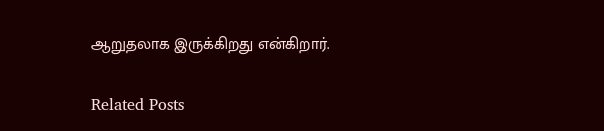ஆறுதலாக இருக்கிறது என்கிறார்.

Related Posts